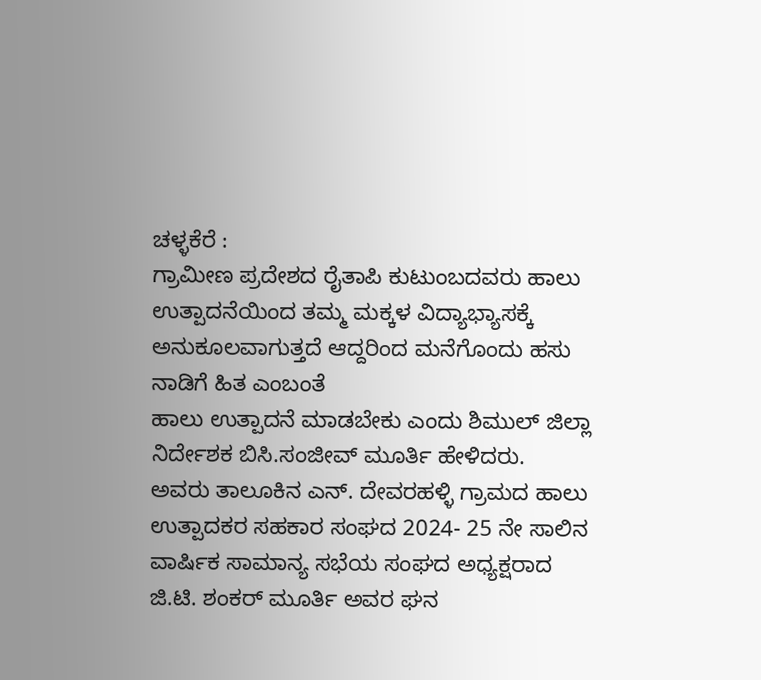ಚಳ್ಳಕೆರೆ :
ಗ್ರಾಮೀಣ ಪ್ರದೇಶದ ರೈತಾಪಿ ಕುಟುಂಬದವರು ಹಾಲು ಉತ್ಪಾದನೆಯಿಂದ ತಮ್ಮ ಮಕ್ಕಳ ವಿದ್ಯಾಭ್ಯಾಸಕ್ಕೆ ಅನುಕೂಲವಾಗುತ್ತದೆ ಆದ್ದರಿಂದ ಮನೆಗೊಂದು ಹಸು ನಾಡಿಗೆ ಹಿತ ಎಂಬಂತೆ
ಹಾಲು ಉತ್ಪಾದನೆ ಮಾಡಬೇಕು ಎಂದು ಶಿಮುಲ್ ಜಿಲ್ಲಾ ನಿರ್ದೇಶಕ ಬಿಸಿ.ಸಂಜೀವ್ ಮೂರ್ತಿ ಹೇಳಿದರು.
ಅವರು ತಾಲೂಕಿನ ಎನ್. ದೇವರಹಳ್ಳಿ ಗ್ರಾಮದ ಹಾಲು ಉತ್ಪಾದಕರ ಸಹಕಾರ ಸಂಘದ 2024- 25 ನೇ ಸಾಲಿನ ವಾರ್ಷಿಕ ಸಾಮಾನ್ಯ ಸಭೆಯ ಸಂಘದ ಅಧ್ಯಕ್ಷರಾದ ಜಿ.ಟಿ. ಶಂಕರ್ ಮೂರ್ತಿ ಅವರ ಘನ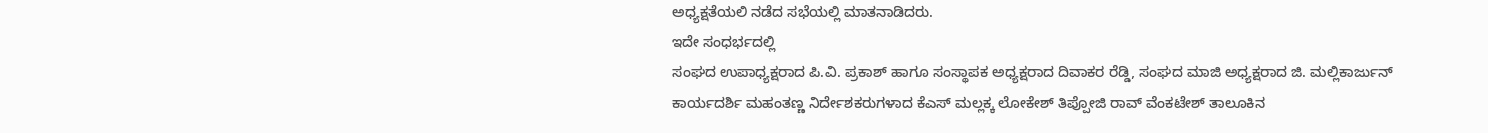ಅಧ್ಯಕ್ಷತೆಯಲಿ ನಡೆದ ಸಭೆಯಲ್ಲಿ ಮಾತನಾಡಿದರು.
ಇದೇ ಸಂಧರ್ಭದಲ್ಲಿ
ಸಂಘದ ಉಪಾಧ್ಯಕ್ಷರಾದ ಪಿ.ವಿ. ಪ್ರಕಾಶ್ ಹಾಗೂ ಸಂಸ್ಥಾಪಕ ಅಧ್ಯಕ್ಷರಾದ ದಿವಾಕರ ರೆಡ್ಡಿ, ಸಂಘದ ಮಾಜಿ ಅಧ್ಯಕ್ಷರಾದ ಜಿ. ಮಲ್ಲಿಕಾರ್ಜುನ್ ಕಾರ್ಯದರ್ಶಿ ಮಹಂತಣ್ಣ ನಿರ್ದೇಶಕರುಗಳಾದ ಕೆಎಸ್ ಮಲ್ಲಕ್ಕ ಲೋಕೇಶ್ ತಿಪ್ಪೋಜಿ ರಾವ್ ವೆಂಕಟೇಶ್ ತಾಲೂಕಿನ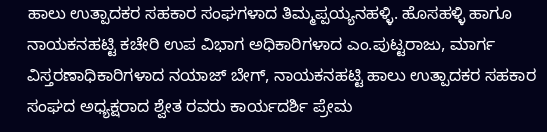ಹಾಲು ಉತ್ಪಾದಕರ ಸಹಕಾರ ಸಂಘಗಳಾದ ತಿಮ್ಮಪ್ಪಯ್ಯನಹಳ್ಳಿ. ಹೊಸಹಳ್ಳಿ ಹಾಗೂ ನಾಯಕನಹಟ್ಟಿ ಕಚೇರಿ ಉಪ ವಿಭಾಗ ಅಧಿಕಾರಿಗಳಾದ ಎಂ.ಪುಟ್ಟರಾಜು, ಮಾರ್ಗ ವಿಸ್ತರಣಾಧಿಕಾರಿಗಳಾದ ನಯಾಜ್ ಬೇಗ್, ನಾಯಕನಹಟ್ಟಿ ಹಾಲು ಉತ್ಪಾದಕರ ಸಹಕಾರ ಸಂಘದ ಅಧ್ಯಕ್ಷರಾದ ಶ್ವೇತ ರವರು ಕಾರ್ಯದರ್ಶಿ ಪ್ರೇಮ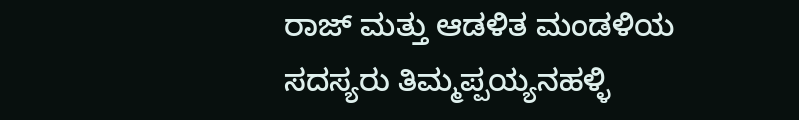ರಾಜ್ ಮತ್ತು ಆಡಳಿತ ಮಂಡಳಿಯ ಸದಸ್ಯರು ತಿಮ್ಮಪ್ಪಯ್ಯನಹಳ್ಳಿ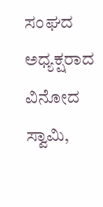ಸಂಘದ ಅಧ್ಯಕ್ಷರಾದ ವಿನೋದ ಸ್ವಾಮಿ,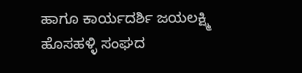ಹಾಗೂ ಕಾರ್ಯದರ್ಶಿ ಜಯಲಕ್ಷ್ಮಿ ಹೊಸಹಳ್ಳಿ ಸಂಘದ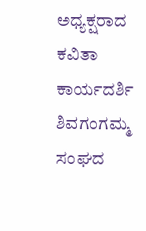ಅಧ್ಯಕ್ಷರಾದ ಕವಿತಾ ಕಾರ್ಯದರ್ಶಿ ಶಿವಗಂಗಮ್ಮ ಸಂಘದ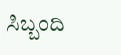ಸಿಬ್ಬಂದಿ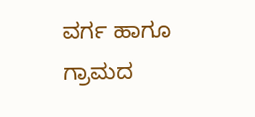ವರ್ಗ ಹಾಗೂ ಗ್ರಾಮದ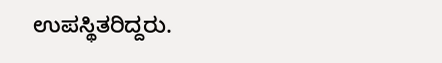ಉಪಸ್ಥಿತರಿದ್ದರು.